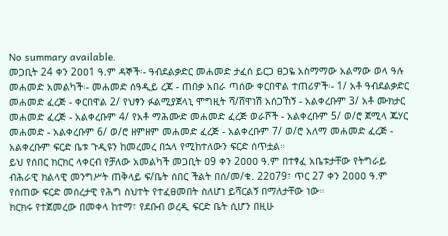No summary available.
መጋቢት 24 ቀን 2ዐዐ1 ዓ.ም ዳኞች፡- ዓብደልቃድር መሐመድ ታፈሰ ይርጋ ፀጋዬ አስማማው አልማው ወላ ዓሉ መሐመድ አመልካች፡- መሐመድ ሰዓዲይ ረጃ - ጠበቃ አበራ ጣሰው ቀርበዋል ተጠሪዎች፡- 1/ አቶ ዓብደልቃድር መሐመድ ፈረጅ - ቀርበዋል 2/ የህፃን ፉልሚያጀላኒ ሞግዚት ሻ/ሸዋነሽ አሰጋኸኝ - አልቀረቡም 3/ አቶ ሙክታር መሐመድ ፈረጅ - አልቀረቡም 4/ የአቶ ማሕሙድ መሐመድ ፈረጅ ወራሾች - አልቀረቡም 5/ ወ/ሮ ጀሚላ ጁሃር መሐመድ - አልቀረቡም 6/ ወ/ሮ ዘምዘም መሐመድ ፈረጅ - አልቀረቡም 7/ ወ/ሮ አለማ መሐመድ ፈረጅ - አልቀረቡም ፍርድ ቤቱ ጉዲዩን ከመረመረ በኋላ የሚከተለውን ፍርድ ሰጥቷል።
ይህ የሰበር ክርክር ላቀርብ የቻለው አመልካች መጋቢት ዐ9 ቀን 2ዐዐዐ ዓ.ም በተፃፈ አቤቱታቸው የትግራይ ብሕራዊ ክልላዊ መንግሥት ጠቅላይ ፍ/ቤት ሰበር ችልት በሰ/መ/ቁ. 22ዐ79፣ ጥር 27 ቀን 2ዐዐዐ ዓ.ም የሰጠው ፍርድ መሰረታዊ የሕግ ስህተት የተፈፀመበት ስለሆነ ይሻርልኝ በማለታቸው ነው።
ክርክሩ የተጀመረው በመቀላ ከተማ፣ የደቡብ ወረዲ ፍርድ ቤት ሲሆን በዚሁ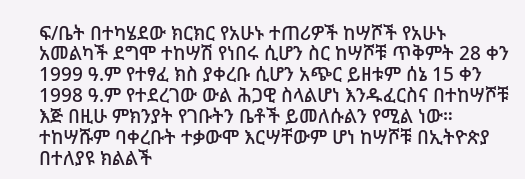ፍ/ቤት በተካሄደው ክርክር የአሁኑ ተጠሪዎች ከሣሾች የአሁኑ አመልካች ደግሞ ተከሣሽ የነበሩ ሲሆን ስር ከሣሾቹ ጥቅምት 28 ቀን 1999 ዓ.ም የተፃፈ ክስ ያቀረቡ ሲሆን አጭር ይዘቱም ሰኔ 15 ቀን 1998 ዓ.ም የተደረገው ውል ሕጋዊ ስላልሆነ እንዱፈርስና በተከሣሾቹ እጅ በዚሁ ምክንያት የገቡትን ቤቶች ይመለሱልን የሚል ነው።
ተከሣሹም ባቀረቡት ተቃውሞ እርሣቸውም ሆነ ከሣሾቹ በኢትዮጵያ በተለያዩ ክልልች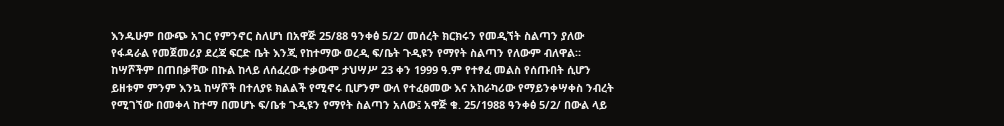እንዱሁም በውጭ አገር የምንኖር ስለሆነ በአዋጅ 25/88 ዓንቀፅ 5/2/ መሰረት ክርክሩን የመዲኘት ስልጣን ያለው የፋዳራል የመጀመሪያ ደረጃ ፍርድ ቤት እንጂ የከተማው ወረዲ ፍ/ቤት ጉዲዩን የማየት ስልጣን የለውም ብለዋል።
ከሣሾችም በጠበቃቸው በኩል ከላይ ለሰፈረው ተቃውሞ ታህሣሥ 23 ቀን 1999 ዓ.ም የተፃፈ መልስ የሰጡበት ሲሆን ይዘቱም ምንም እንኳ ከሣሾች በተለያዩ ክልልች የሚኖሩ ቢሆንም ውለ የተፈፀመው እና አከራካሪው የማይንቀሣቀስ ንብረት የሚገኘው በመቀላ ከተማ በመሆኑ ፍ/ቤቱ ጉዲዩን የማየት ስልጣን አለው፤ አዋጅ ቁ. 25/1988 ዓንቀፅ 5/2/ በውል ላይ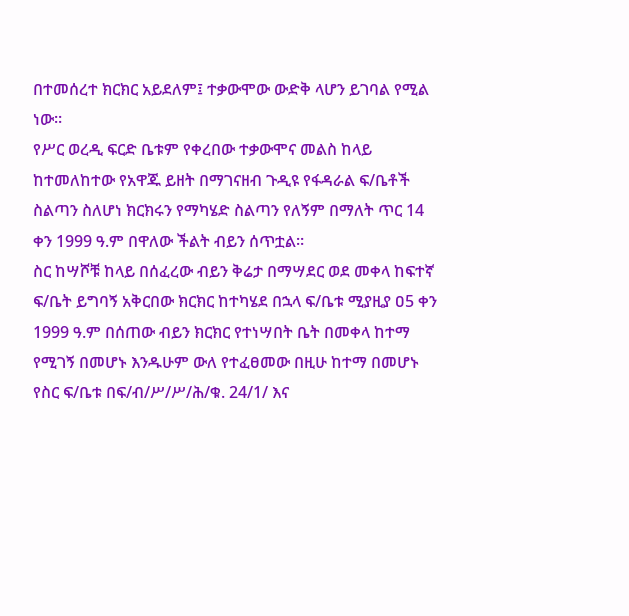በተመሰረተ ክርክር አይደለም፤ ተቃውሞው ውድቅ ላሆን ይገባል የሚል ነው።
የሥር ወረዲ ፍርድ ቤቱም የቀረበው ተቃውሞና መልስ ከላይ ከተመለከተው የአዋጁ ይዘት በማገናዘብ ጉዲዩ የፋዳራል ፍ/ቤቶች ስልጣን ስለሆነ ክርክሩን የማካሄድ ስልጣን የለኝም በማለት ጥር 14 ቀን 1999 ዓ.ም በዋለው ችልት ብይን ሰጥቷል።
ስር ከሣሾቹ ከላይ በሰፈረው ብይን ቅሬታ በማሣደር ወደ መቀላ ከፍተኛ ፍ/ቤት ይግባኝ አቅርበው ክርክር ከተካሄደ በኋላ ፍ/ቤቱ ሚያዚያ ዐ5 ቀን 1999 ዓ.ም በሰጠው ብይን ክርክር የተነሣበት ቤት በመቀላ ከተማ የሚገኝ በመሆኑ እንዱሁም ውለ የተፈፀመው በዚሁ ከተማ በመሆኑ የስር ፍ/ቤቱ በፍ/ብ/ሥ/ሥ/ሕ/ቁ. 24/1/ እና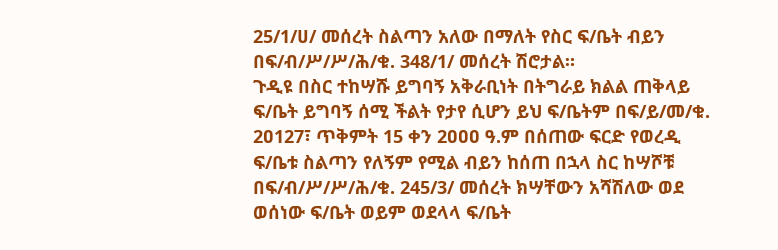25/1/ሀ/ መሰረት ስልጣን አለው በማለት የስር ፍ/ቤት ብይን በፍ/ብ/ሥ/ሥ/ሕ/ቁ. 348/1/ መሰረት ሽሮታል።
ጉዲዩ በስር ተከሣሹ ይግባኝ አቅራቢነት በትግራይ ክልል ጠቅላይ ፍ/ቤት ይግባኝ ሰሚ ችልት የታየ ሲሆን ይህ ፍ/ቤትም በፍ/ይ/መ/ቁ. 2ዐ127፣ ጥቅምት 15 ቀን 2ዐዐዐ ዓ.ም በሰጠው ፍርድ የወረዲ ፍ/ቤቱ ስልጣን የለኝም የሚል ብይን ከሰጠ በኋላ ስር ከሣሾቹ በፍ/ብ/ሥ/ሥ/ሕ/ቁ. 245/3/ መሰረት ክሣቸውን አሻሽለው ወደ ወሰነው ፍ/ቤት ወይም ወደላላ ፍ/ቤት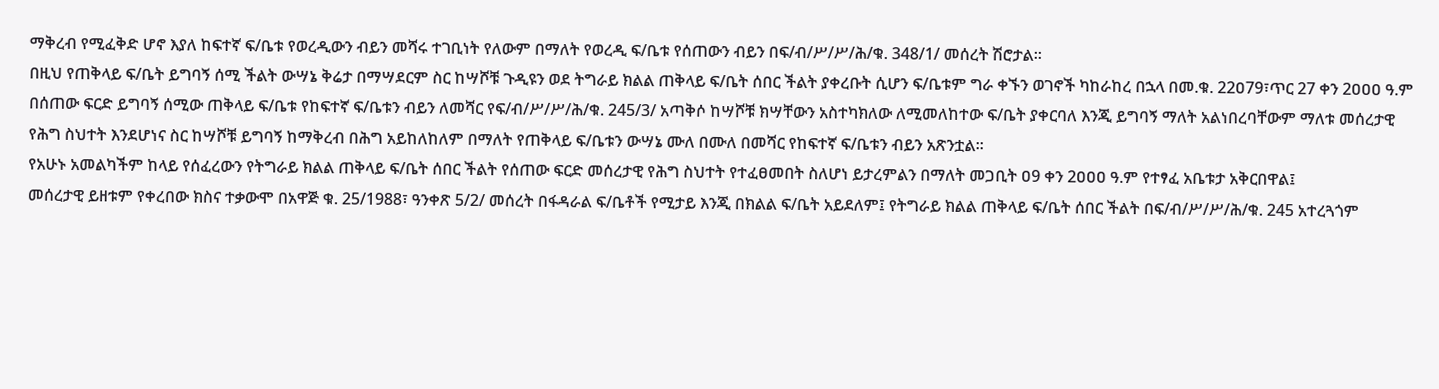ማቅረብ የሚፈቅድ ሆኖ እያለ ከፍተኛ ፍ/ቤቱ የወረዲውን ብይን መሻሩ ተገቢነት የለውም በማለት የወረዲ ፍ/ቤቱ የሰጠውን ብይን በፍ/ብ/ሥ/ሥ/ሕ/ቁ. 348/1/ መሰረት ሽሮታል።
በዚህ የጠቅላይ ፍ/ቤት ይግባኝ ሰሚ ችልት ውሣኔ ቅሬታ በማሣደርም ስር ከሣሾቹ ጉዲዩን ወደ ትግራይ ክልል ጠቅላይ ፍ/ቤት ሰበር ችልት ያቀረቡት ሲሆን ፍ/ቤቱም ግራ ቀኙን ወገኖች ካከራከረ በኋላ በመ.ቁ. 22ዐ79፣ጥር 27 ቀን 2ዐዐዐ ዓ.ም በሰጠው ፍርድ ይግባኝ ሰሚው ጠቅላይ ፍ/ቤቱ የከፍተኛ ፍ/ቤቱን ብይን ለመሻር የፍ/ብ/ሥ/ሥ/ሕ/ቁ. 245/3/ አጣቅሶ ከሣሾቹ ክሣቸውን አስተካክለው ለሚመለከተው ፍ/ቤት ያቀርባለ እንጂ ይግባኝ ማለት አልነበረባቸውም ማለቱ መሰረታዊ የሕግ ስህተት እንደሆነና ስር ከሣሾቹ ይግባኝ ከማቅረብ በሕግ አይከለከለም በማለት የጠቅላይ ፍ/ቤቱን ውሣኔ ሙለ በሙለ በመሻር የከፍተኛ ፍ/ቤቱን ብይን አጽንቷል።
የአሁኑ አመልካችም ከላይ የሰፈረውን የትግራይ ክልል ጠቅላይ ፍ/ቤት ሰበር ችልት የሰጠው ፍርድ መሰረታዊ የሕግ ስህተት የተፈፀመበት ስለሆነ ይታረምልን በማለት መጋቢት ዐ9 ቀን 2ዐዐዐ ዓ.ም የተፃፈ አቤቱታ አቅርበዋል፤
መሰረታዊ ይዘቱም የቀረበው ክስና ተቃውሞ በአዋጅ ቁ. 25/1988፣ ዓንቀጽ 5/2/ መሰረት በፋዳራል ፍ/ቤቶች የሚታይ እንጂ በክልል ፍ/ቤት አይደለም፤ የትግራይ ክልል ጠቅላይ ፍ/ቤት ሰበር ችልት በፍ/ብ/ሥ/ሥ/ሕ/ቁ. 245 አተረጓጎም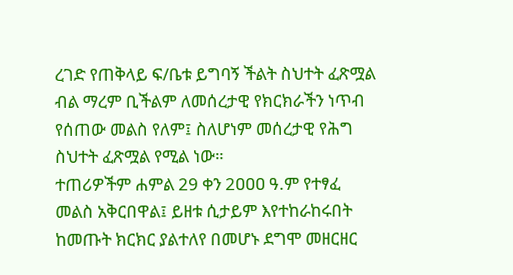ረገድ የጠቅላይ ፍ/ቤቱ ይግባኝ ችልት ስህተት ፈጽሟል ብል ማረም ቢችልም ለመሰረታዊ የክርክራችን ነጥብ የሰጠው መልስ የለም፤ ስለሆነም መሰረታዊ የሕግ ስህተት ፈጽሟል የሚል ነው።
ተጠሪዎችም ሐምል 29 ቀን 2ዐዐዐ ዓ.ም የተፃፈ መልስ አቅርበዋል፤ ይዘቱ ሲታይም እየተከራከሩበት ከመጡት ክርክር ያልተለየ በመሆኑ ደግሞ መዘርዘር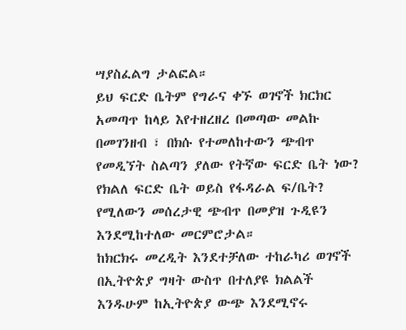ሣያስፈልግ ታልፎል።
ይህ ፍርድ ቤትም የግራና ቀኙ ወገኖች ክርክር አመጣጥ ከላይ እየተዘረዘረ በመጣው መልኩ በመገንዘብ ፣ በክሱ የተመለከተውን ጭብጥ የመዲኘት ስልጣን ያለው የትኛው ፍርድ ቤት ነው? የክልለ ፍርድ ቤት ወይስ የፋዳራል ፍ/ቤት? የሚለውን መሰረታዊ ጭብጥ በመያዝ ጉዲዩን እንደሚከተለው መርምሮታል።
ከክርክሩ መረዲት እንደተቻለው ተከራካሪ ወገኖች በኢትዮጵያ ግዛት ውስጥ በተለያዩ ክልልች እንዱሁም ከኢትዮጵያ ውጭ እንደሚኖሩ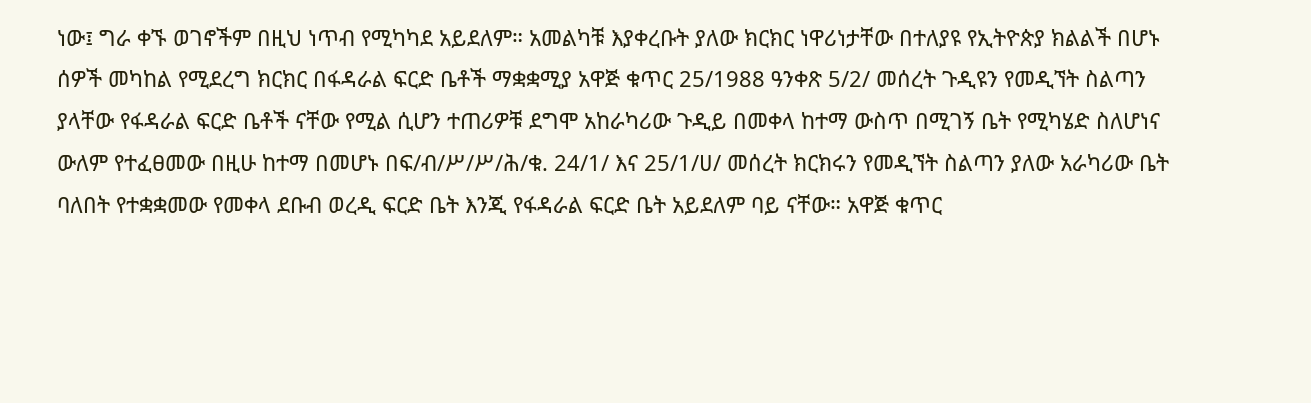ነው፤ ግራ ቀኙ ወገኖችም በዚህ ነጥብ የሚካካደ አይደለም። አመልካቹ እያቀረቡት ያለው ክርክር ነዋሪነታቸው በተለያዩ የኢትዮጵያ ክልልች በሆኑ ሰዎች መካከል የሚደረግ ክርክር በፋዳራል ፍርድ ቤቶች ማቋቋሚያ አዋጅ ቁጥር 25/1988 ዓንቀጽ 5/2/ መሰረት ጉዲዩን የመዲኘት ስልጣን ያላቸው የፋዳራል ፍርድ ቤቶች ናቸው የሚል ሲሆን ተጠሪዎቹ ደግሞ አከራካሪው ጉዲይ በመቀላ ከተማ ውስጥ በሚገኝ ቤት የሚካሄድ ስለሆነና ውለም የተፈፀመው በዚሁ ከተማ በመሆኑ በፍ/ብ/ሥ/ሥ/ሕ/ቁ. 24/1/ እና 25/1/ሀ/ መሰረት ክርክሩን የመዲኘት ስልጣን ያለው አራካሪው ቤት ባለበት የተቋቋመው የመቀላ ደቡብ ወረዲ ፍርድ ቤት እንጂ የፋዳራል ፍርድ ቤት አይደለም ባይ ናቸው። አዋጅ ቁጥር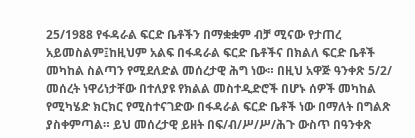25/1988 የፋዳራል ፍርድ ቤቶችን በማቋቋም ብቻ ሚናው የታጠረ አይመስልም፤ከዚህም አልፍ በፋዳራል ፍርድ ቤቶችና በክልለ ፍርድ ቤቶች መካከል ስልጣን የሚደለድል መሰረታዊ ሕግ ነው። በዚህ አዋጅ ዓንቀጽ 5/2/ መሰረት ነዋሪነታቸው በተለያዩ የክልል መስተዲድሮች በሆኑ ሰዎች መካከል የሚካሄድ ክርክር የሚስተናገድው በፋዳራል ፍርድ ቤቶች ነው በማለት በግልጽ ያስቀምጣል። ይህ መሰረታዊ ይዘት በፍ/ብ/ሥ/ሥ/ሕጉ ውስጥ በዓንቀጽ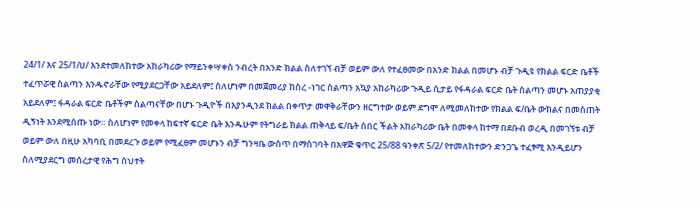24/1/ እና 25/1/ሀ/ እንደተመለከተው አከራካሪው የማይንቀሣቀስ ንብረት በአንድ ክልል ስለተገኘ ብቻ ወይም ውለ የተፈፀመው በአንድ ክልል በመሆኑ ብቻ ጉዲዩ የክልል ፍርድ ቤቶች ተፈጥሯዊ ስልጣን እንዱኖራቸው የሚያደርጋቸው አይደለም፤ ስለሆነም በመጀመሪያ ከስረ -ነገር ስልጣን አኳያ አከራካሪው ጉዲይ ሲታይ የፋዳራል ፍርድ ቤት ስልጣን መሆኑ አጠያያቂ አይደለም፤ ፋዳራል ፍርድ ቤቶችም ስልጣናቸው በሆኑ ጉዲዮች በእያንዲንደ ክልል በቀጥታ መዋቅራቸውን ዘርግተው ወይም ደግሞ ለሚመለከተው የክልል ፍ/ቤት ውክልና በመስጠት ዲኝነት እንደሚሰጡ ነው። ስለሆነም የመቀላ ከፍተኛ ፍርድ ቤት እንዱሁም የትግራይ ክልል ጠቅላይ ፍ/ቤት ሰበር ችልት አከራካሪው ቤት በመቀላ ከተማ በደቡብ ወረዲ በመገኘቱ ብቻ ወይም ውለ በዚሁ አካባቢ በመደረጉ ወይም የሚፈፀም መሆኑን ብቻ ግንዛቤ ውስጥ በማስገባት በአዋጅ ቁጥር 25/88 ዓንቀጽ 5/2/ የተመለከተውን ድንጋጌ ተፈፃሚ እንዲይሆን ስለሚያደርግ መሰረታዊ የሕግ ስህተት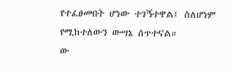የተፈፀመበት ሆነው ተገኝተዋል፤ ስለሆነም የሚከተለውን ውሣኔ ሰጥተናል።
ው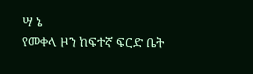ሣ ኔ
የመቀላ ዞን ከፍተኛ ፍርድ ቤት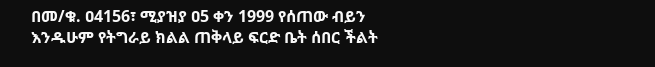በመ/ቁ. ዐ4156፣ ሚያዝያ ዐ5 ቀን 1999 የሰጠው ብይን እንዱሁም የትግራይ ክልል ጠቅላይ ፍርድ ቤት ሰበር ችልት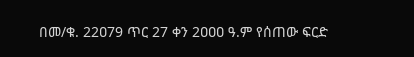በመ/ቁ. 22ዐ79 ጥር 27 ቀን 2ዐዐዐ ዓ.ም የሰጠው ፍርድ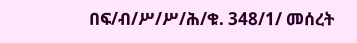በፍ/ብ/ሥ/ሥ/ሕ/ቁ. 348/1/ መሰረት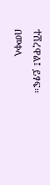ተሽረዋል፤ ይፃፍ።
በመቀላ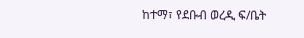ከተማ፣ የደቡብ ወረዲ ፍ/ቤት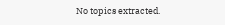No topics extracted.